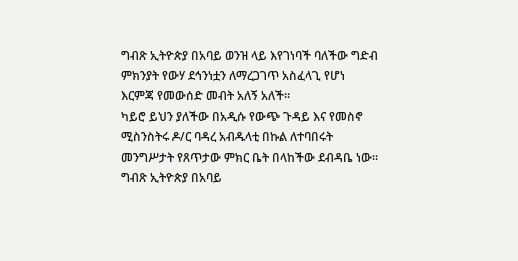ግብጽ ኢትዮጵያ በአባይ ወንዝ ላይ እየገነባች ባለችው ግድብ ምክንያት የውሃ ደኅንነቷን ለማረጋገጥ አስፈላጊ የሆነ እርምጃ የመውሰድ መብት አለኝ አለች።
ካይሮ ይህን ያለችው በአዲሱ የውጭ ጉዳይ እና የመስኖ ሚስንስትሩ ዶ/ር ባዳረ አብዱላቲ በኩል ለተባበሩት መንግሥታት የጸጥታው ምክር ቤት በላከችው ደብዳቤ ነው።
ግብጽ ኢትዮጵያ በአባይ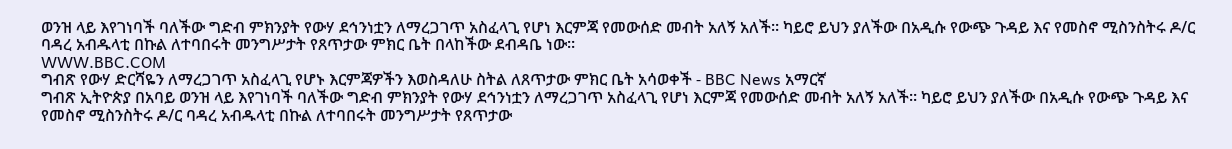ወንዝ ላይ እየገነባች ባለችው ግድብ ምክንያት የውሃ ደኅንነቷን ለማረጋገጥ አስፈላጊ የሆነ እርምጃ የመውሰድ መብት አለኝ አለች። ካይሮ ይህን ያለችው በአዲሱ የውጭ ጉዳይ እና የመስኖ ሚስንስትሩ ዶ/ር ባዳረ አብዱላቲ በኩል ለተባበሩት መንግሥታት የጸጥታው ምክር ቤት በላከችው ደብዳቤ ነው።
WWW.BBC.COM
ግብጽ የውሃ ድርሻዬን ለማረጋገጥ አስፈላጊ የሆኑ እርምጃዎችን እወስዳለሁ ስትል ለጸጥታው ምክር ቤት አሳወቀች - BBC News አማርኛ
ግብጽ ኢትዮጵያ በአባይ ወንዝ ላይ እየገነባች ባለችው ግድብ ምክንያት የውሃ ደኅንነቷን ለማረጋገጥ አስፈላጊ የሆነ እርምጃ የመውሰድ መብት አለኝ አለች። ካይሮ ይህን ያለችው በአዲሱ የውጭ ጉዳይ እና የመስኖ ሚስንስትሩ ዶ/ር ባዳረ አብዱላቲ በኩል ለተባበሩት መንግሥታት የጸጥታው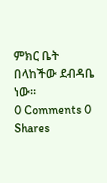ምክር ቤት በላከችው ደብዳቤ ነው።
0 Comments 0 Shares